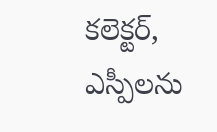కలెక్టర్, ఎస్పీలను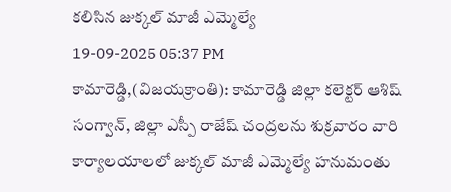కలిసిన జుక్కల్ మాజీ ఎమ్మెల్యే
19-09-2025 05:37 PM
కామారెడ్డి,(విజయక్రాంతి): కామారెడ్డి జిల్లా కలెక్టర్ ఆశిష్ సంగ్వాన్, జిల్లా ఎస్పీ రాజేష్ చంద్రలను శుక్రవారం వారి కార్యాలయాలలో జుక్కల్ మాజీ ఎమ్మెల్యే హనుమంతు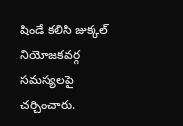షిండే కలిసి జుక్కల్ నియోజకవర్గ సమస్యలపై చర్చించారు.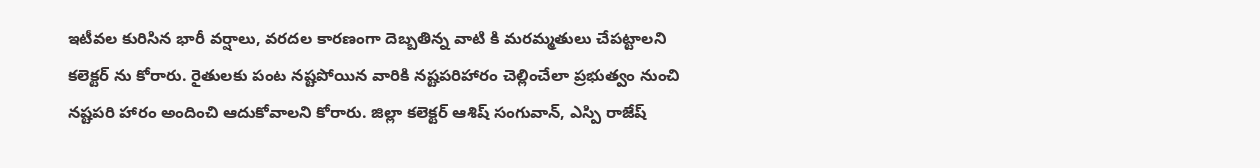ఇటీవల కురిసిన భారీ వర్షాలు, వరదల కారణంగా దెబ్బతిన్న వాటి కి మరమ్మతులు చేపట్టాలని కలెక్టర్ ను కోరారు. రైతులకు పంట నష్టపోయిన వారికి నష్టపరిహారం చెల్లించేలా ప్రభుత్వం నుంచి నష్టపరి హారం అందించి ఆదుకోవాలని కోరారు. జిల్లా కలెక్టర్ ఆశిష్ సంగువాన్, ఎస్పి రాజేష్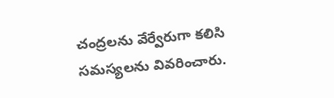చంద్రలను వేర్వేరుగా కలిసి సమస్యలను వివరించారు.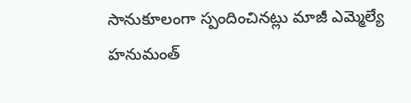సానుకూలంగా స్పందించినట్లు మాజీ ఎమ్మెల్యే హనుమంత్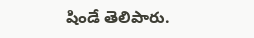షిండే తెలిపారు.